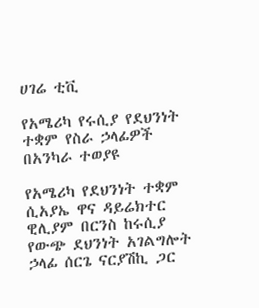ሀገሬ ቲቪ

የአሜሪካ የሩሲያ የደህንነት ተቋም የስራ ኃላፊዎች በአንካራ ተወያዩ

የአሜሪካ የደህንነት ተቋም ሲአያኤ ዋና ዳይሬክተር ዊሊያም በርንስ ከሩሲያ የውጭ ደህንነት አገልግሎት ኃላፊ ሰርጌ ናርያሽኪ ጋር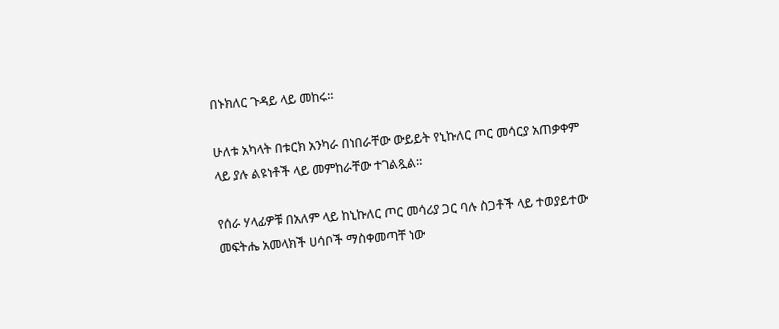በኑክለር ጉዳይ ላይ መከሩ።

ሁለቱ አካላት በቱርክ አንካራ በነበራቸው ውይይት የኒኩለር ጦር መሳርያ አጠቃቀም ላይ ያሉ ልዩነቶች ላይ መምከራቸው ተገልጿል።

የሰራ ሃላፊዎቹ በአለም ላይ ከኒኩለር ጦር መሳሪያ ጋር ባሉ ስጋቶች ላይ ተወያይተው መፍትሔ አመላክች ሀሳቦች ማስቀመጣቸ ነው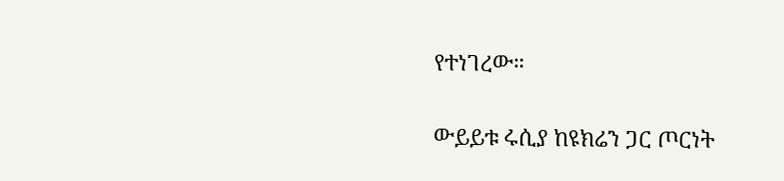የተነገረው።

ውይይቱ ሩሲያ ከዩክሬን ጋር ጦርነት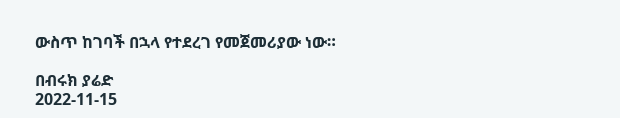ውስጥ ከገባች በኋላ የተደረገ የመጀመሪያው ነው።

በብሩክ ያሬድ
2022-11-15